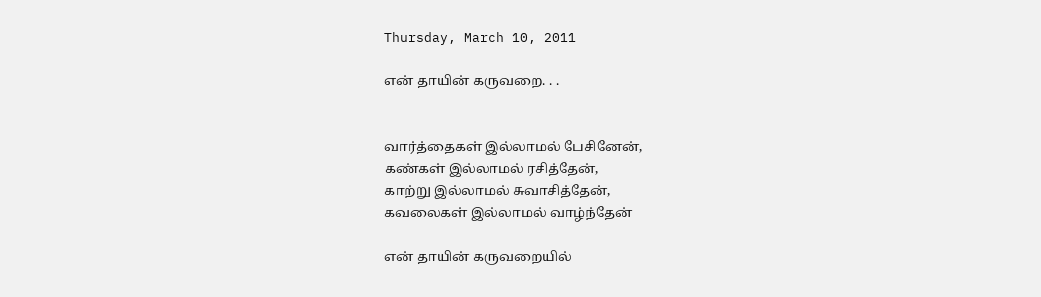Thursday, March 10, 2011

என் தாயின் கருவறை. . .


வார்த்தைகள் இல்லாமல் பேசினேன்,
கண்கள் இல்லாமல் ரசித்தேன்,
காற்று இல்லாமல் சுவாசித்தேன்,
கவலைகள் இல்லாமல் வாழ்ந்தேன்

என் தாயின் கருவறையில்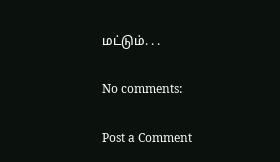மட்டும். . .

No comments:

Post a Comment